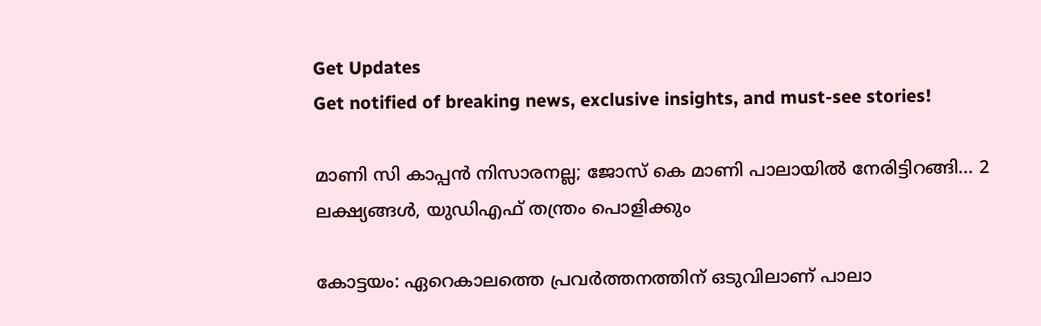Get Updates
Get notified of breaking news, exclusive insights, and must-see stories!

മാണി സി കാപ്പന്‍ നിസാരനല്ല; ജോസ് കെ മാണി പാലായില്‍ നേരിട്ടിറങ്ങി... 2 ലക്ഷ്യങ്ങള്‍, യുഡിഎഫ് തന്ത്രം പൊളിക്കും

കോട്ടയം: ഏറെകാലത്തെ പ്രവര്‍ത്തനത്തിന് ഒടുവിലാണ് പാലാ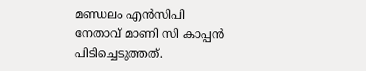മണ്ഡലം എന്‍സിപി നേതാവ് മാണി സി കാപ്പന്‍ പിടിച്ചെടുത്തത്.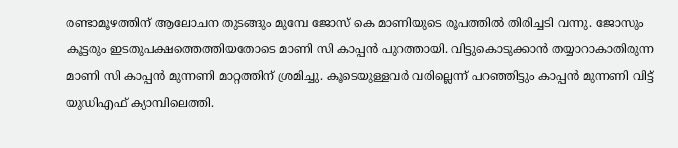രണ്ടാമൂഴത്തിന് ആലോചന തുടങ്ങും മുമ്പേ ജോസ് കെ മാണിയുടെ രൂപത്തില്‍ തിരിച്ചടി വന്നു. ജോസും കൂട്ടരും ഇടതുപക്ഷത്തെത്തിയതോടെ മാണി സി കാപ്പന്‍ പുറത്തായി. വിട്ടുകൊടുക്കാന്‍ തയ്യാറാകാതിരുന്ന മാണി സി കാപ്പന്‍ മുന്നണി മാറ്റത്തിന് ശ്രമിച്ചു. കൂടെയുള്ളവര്‍ വരില്ലെന്ന് പറഞ്ഞിട്ടും കാപ്പന്‍ മുന്നണി വിട്ട് യുഡിഎഫ് ക്യാമ്പിലെത്തി.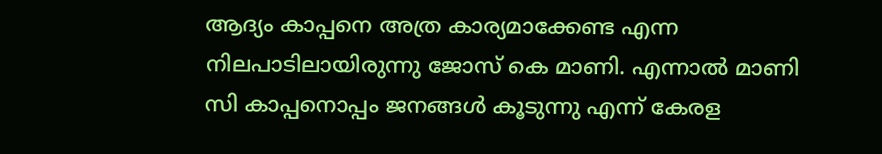ആദ്യം കാപ്പനെ അത്ര കാര്യമാക്കേണ്ട എന്ന നിലപാടിലായിരുന്നു ജോസ് കെ മാണി. എന്നാല്‍ മാണി സി കാപ്പനൊപ്പം ജനങ്ങള്‍ കൂടുന്നു എന്ന് കേരള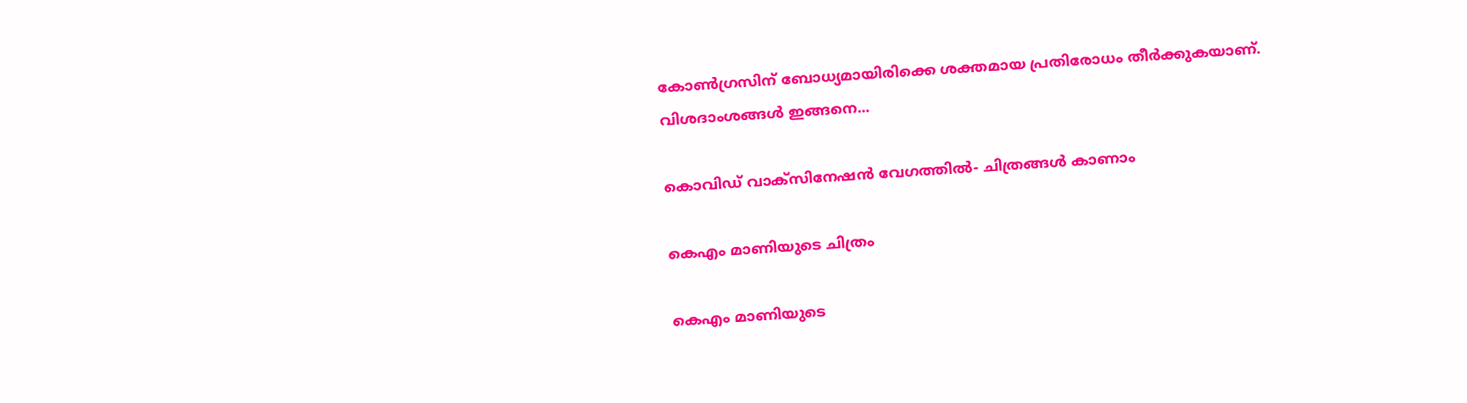കോണ്‍ഗ്രസിന് ബോധ്യമായിരിക്കെ ശക്തമായ പ്രതിരോധം തീര്‍ക്കുകയാണ്. വിശദാംശങ്ങള്‍ ഇങ്ങനെ...

കൊവിഡ് വാക്സിനേഷൻ വേഗത്തിൽ- ചിത്രങ്ങൾ കാണാം

കെഎം മാണിയുടെ ചിത്രം

കെഎം മാണിയുടെ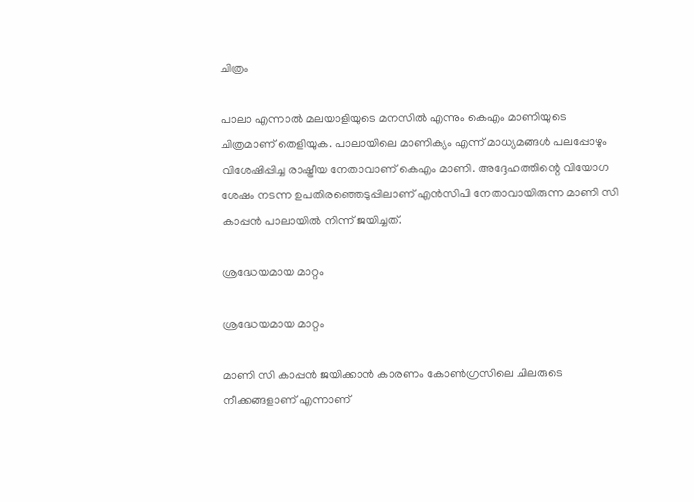ചിത്രം

പാലാ എന്നാല്‍ മലയാളിയുടെ മനസില്‍ എന്നും കെഎം മാണിയുടെ ചിത്രമാണ് തെളിയുക. പാലായിലെ മാണിക്യം എന്ന് മാധ്യമങ്ങള്‍ പലപ്പോഴും വിശേഷിപ്പിച്ച രാഷ്ട്രീയ നേതാവാണ് കെഎം മാണി. അദ്ദേഹത്തിന്റെ വിയോഗ ശേഷം നടന്ന ഉപതിരഞ്ഞെടുപ്പിലാണ് എന്‍സിപി നേതാവായിരുന്ന മാണി സി കാപ്പന്‍ പാലായില്‍ നിന്ന് ജയിച്ചത്.

ശ്രദ്ധേയമായ മാറ്റം

ശ്രദ്ധേയമായ മാറ്റം

മാണി സി കാപ്പന്‍ ജയിക്കാന്‍ കാരണം കോണ്‍ഗ്രസിലെ ചിലരുടെ നീക്കങ്ങളാണ് എന്നാണ്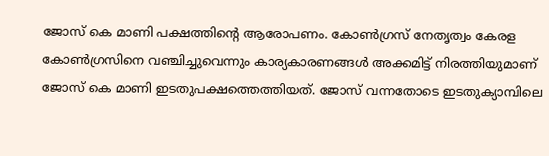ജോസ് കെ മാണി പക്ഷത്തിന്റെ ആരോപണം. കോണ്‍ഗ്രസ് നേതൃത്വം കേരള കോണ്‍ഗ്രസിനെ വഞ്ചിച്ചുവെന്നും കാര്യകാരണങ്ങള്‍ അക്കമിട്ട് നിരത്തിയുമാണ് ജോസ് കെ മാണി ഇടതുപക്ഷത്തെത്തിയത്. ജോസ് വന്നതോടെ ഇടതുക്യാമ്പിലെ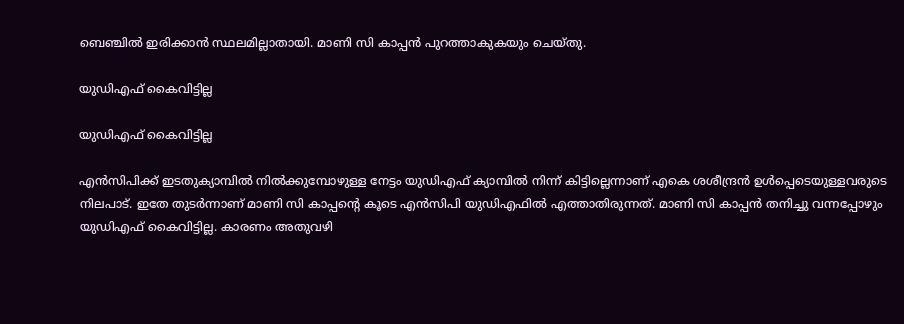ബെഞ്ചില്‍ ഇരിക്കാന്‍ സ്ഥലമില്ലാതായി. മാണി സി കാപ്പന്‍ പുറത്താകുകയും ചെയ്തു.

യുഡിഎഫ് കൈവിട്ടില്ല

യുഡിഎഫ് കൈവിട്ടില്ല

എന്‍സിപിക്ക് ഇടതുക്യാമ്പില്‍ നില്‍ക്കുമ്പോഴുള്ള നേട്ടം യുഡിഎഫ് ക്യാമ്പില്‍ നിന്ന് കിട്ടില്ലെന്നാണ് എകെ ശശീന്ദ്രന്‍ ഉള്‍പ്പെടെയുള്ളവരുടെ നിലപാട്. ഇതേ തുടര്‍ന്നാണ് മാണി സി കാപ്പന്റെ കൂടെ എന്‍സിപി യുഡിഎഫില്‍ എത്താതിരുന്നത്. മാണി സി കാപ്പന്‍ തനിച്ചു വന്നപ്പോഴും യുഡിഎഫ് കൈവിട്ടില്ല. കാരണം അതുവഴി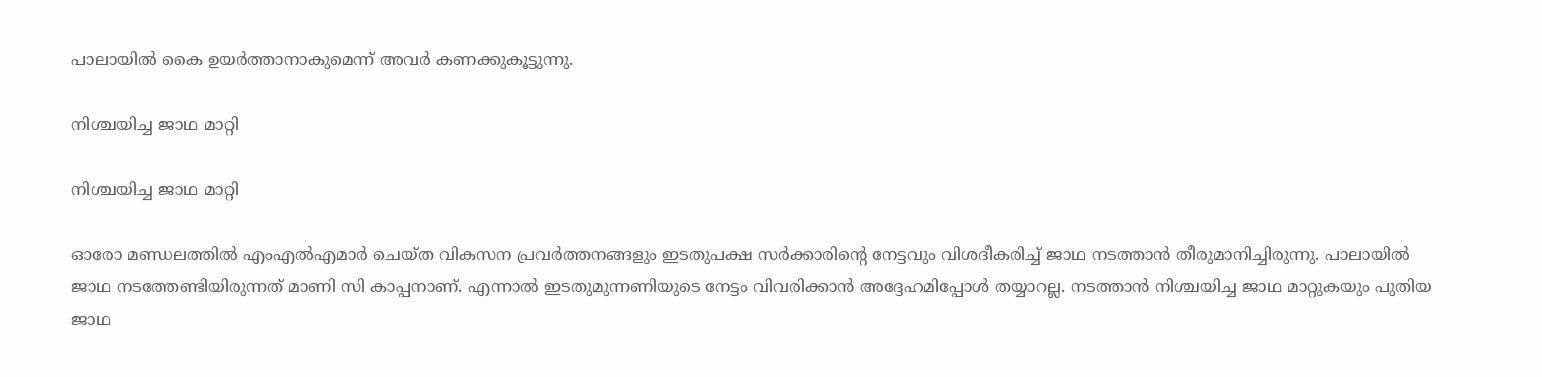പാലായില്‍ കൈ ഉയര്‍ത്താനാകുമെന്ന് അവര്‍ കണക്കുകൂട്ടുന്നു.

നിശ്ചയിച്ച ജാഥ മാറ്റി

നിശ്ചയിച്ച ജാഥ മാറ്റി

ഓരോ മണ്ഡലത്തില്‍ എംഎല്‍എമാര്‍ ചെയ്ത വികസന പ്രവര്‍ത്തനങ്ങളും ഇടതുപക്ഷ സര്‍ക്കാരിന്റെ നേട്ടവും വിശദീകരിച്ച് ജാഥ നടത്താന്‍ തീരുമാനിച്ചിരുന്നു. പാലായില്‍ ജാഥ നടത്തേണ്ടിയിരുന്നത് മാണി സി കാപ്പനാണ്. എന്നാല്‍ ഇടതുമുന്നണിയുടെ നേട്ടം വിവരിക്കാന്‍ അദ്ദേഹമിപ്പോള്‍ തയ്യാറല്ല. നടത്താന്‍ നിശ്ചയിച്ച ജാഥ മാറ്റുകയും പുതിയ ജാഥ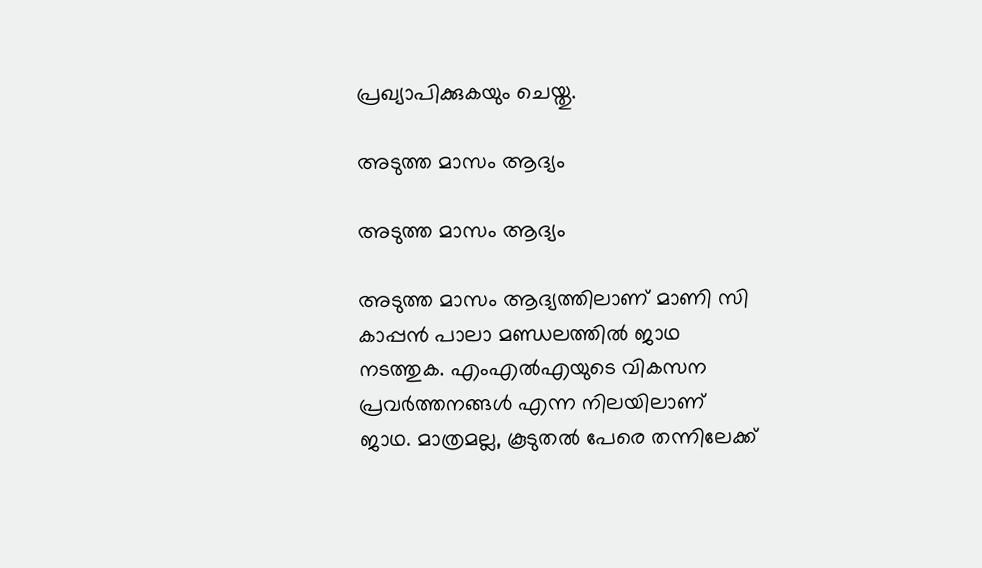പ്രഖ്യാപിക്കുകയും ചെയ്തു.

അടുത്ത മാസം ആദ്യം

അടുത്ത മാസം ആദ്യം

അടുത്ത മാസം ആദ്യത്തിലാണ് മാണി സി കാപ്പന്‍ പാലാ മണ്ഡലത്തില്‍ ജാഥ നടത്തുക. എംഎല്‍എയുടെ വികസന പ്രവര്‍ത്തനങ്ങള്‍ എന്ന നിലയിലാണ് ജാഥ. മാത്രമല്ല, കൂടുതല്‍ പേരെ തന്നിലേക്ക്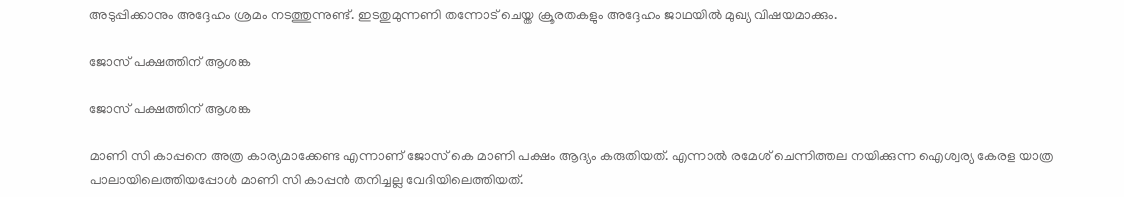അടുപ്പിക്കാനും അദ്ദേഹം ശ്രമം നടത്തുന്നുണ്ട്. ഇടതുമുന്നണി തന്നോട് ചെയ്ത ക്രൂരതകളും അദ്ദേഹം ജാഥയില്‍ മുഖ്യ വിഷയമാക്കും.

ജോസ് പക്ഷത്തിന് ആശങ്ക

ജോസ് പക്ഷത്തിന് ആശങ്ക

മാണി സി കാപ്പനെ അത്ര കാര്യമാക്കേണ്ട എന്നാണ് ജോസ് കെ മാണി പക്ഷം ആദ്യം കരുതിയത്. എന്നാല്‍ രമേശ് ചെന്നിത്തല നയിക്കുന്ന ഐശ്വര്യ കേരള യാത്ര പാലായിലെത്തിയപ്പോള്‍ മാണി സി കാപ്പന്‍ തനിച്ചല്ല വേദിയിലെത്തിയത്.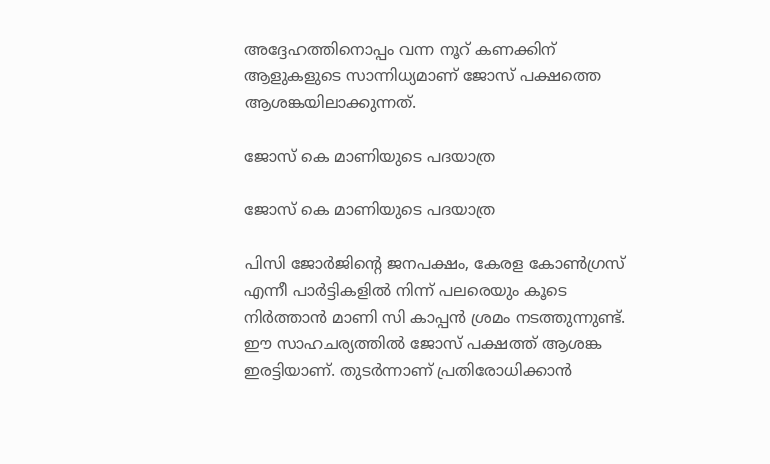അദ്ദേഹത്തിനൊപ്പം വന്ന നൂറ് കണക്കിന് ആളുകളുടെ സാന്നിധ്യമാണ് ജോസ് പക്ഷത്തെ ആശങ്കയിലാക്കുന്നത്.

ജോസ് കെ മാണിയുടെ പദയാത്ര

ജോസ് കെ മാണിയുടെ പദയാത്ര

പിസി ജോര്‍ജിന്റെ ജനപക്ഷം, കേരള കോണ്‍ഗ്രസ് എന്നീ പാര്‍ട്ടികളില്‍ നിന്ന് പലരെയും കൂടെ നിര്‍ത്താന്‍ മാണി സി കാപ്പന്‍ ശ്രമം നടത്തുന്നുണ്ട്. ഈ സാഹചര്യത്തില്‍ ജോസ് പക്ഷത്ത് ആശങ്ക ഇരട്ടിയാണ്. തുടര്‍ന്നാണ് പ്രതിരോധിക്കാന്‍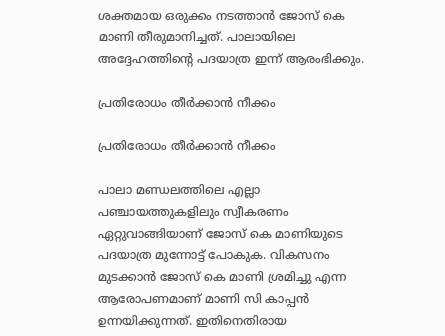ശക്തമായ ഒരുക്കം നടത്താന്‍ ജോസ് കെ മാണി തീരുമാനിച്ചത്. പാലായിലെ അദ്ദേഹത്തിന്റെ പദയാത്ര ഇന്ന് ആരംഭിക്കും.

പ്രതിരോധം തീര്‍ക്കാന്‍ നീക്കം

പ്രതിരോധം തീര്‍ക്കാന്‍ നീക്കം

പാലാ മണ്ഡലത്തിലെ എല്ലാ പഞ്ചായത്തുകളിലും സ്വീകരണം ഏറ്റുവാങ്ങിയാണ് ജോസ് കെ മാണിയുടെ പദയാത്ര മുന്നോട്ട് പോകുക. വികസനം മുടക്കാന്‍ ജോസ് കെ മാണി ശ്രമിച്ചു എന്ന ആരോപണമാണ് മാണി സി കാപ്പന്‍ ഉന്നയിക്കുന്നത്. ഇതിനെതിരായ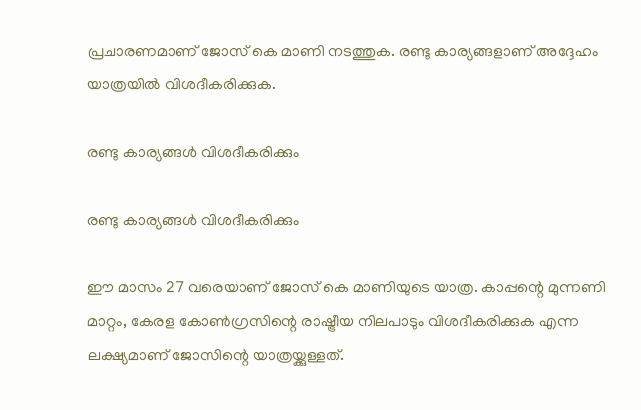പ്രചാരണമാണ് ജോസ് കെ മാണി നടത്തുക. രണ്ടു കാര്യങ്ങളാണ് അദ്ദേഹം യാത്രയില്‍ വിശദീകരിക്കുക.

രണ്ടു കാര്യങ്ങള്‍ വിശദീകരിക്കും

രണ്ടു കാര്യങ്ങള്‍ വിശദീകരിക്കും

ഈ മാസം 27 വരെയാണ് ജോസ് കെ മാണിയുടെ യാത്ര. കാപ്പന്റെ മുന്നണി മാറ്റം, കേരള കോണ്‍ഗ്രസിന്റെ രാഷ്ട്രീയ നിലപാടും വിശദീകരിക്കുക എന്ന ലക്ഷ്യമാണ് ജോസിന്റെ യാത്രയ്ക്കുള്ളത്.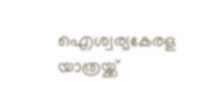ഐശ്വര്യകേരള യാത്രയ്ക്ക്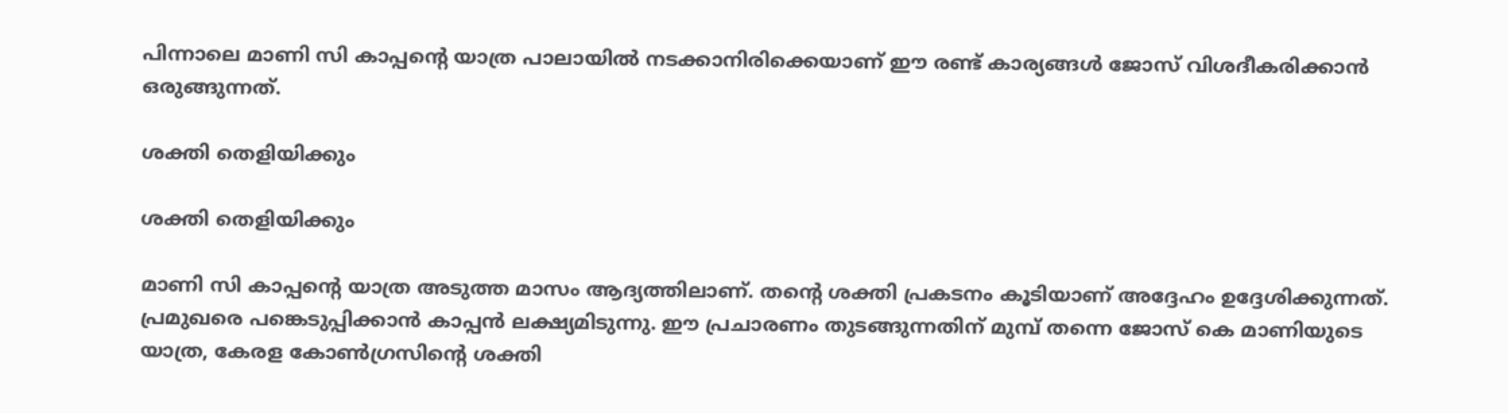പിന്നാലെ മാണി സി കാപ്പന്റെ യാത്ര പാലായില്‍ നടക്കാനിരിക്കെയാണ് ഈ രണ്ട് കാര്യങ്ങള്‍ ജോസ് വിശദീകരിക്കാന്‍ ഒരുങ്ങുന്നത്.

ശക്തി തെളിയിക്കും

ശക്തി തെളിയിക്കും

മാണി സി കാപ്പന്റെ യാത്ര അടുത്ത മാസം ആദ്യത്തിലാണ്. തന്റെ ശക്തി പ്രകടനം കൂടിയാണ് അദ്ദേഹം ഉദ്ദേശിക്കുന്നത്. പ്രമുഖരെ പങ്കെടുപ്പിക്കാന്‍ കാപ്പന്‍ ലക്ഷ്യമിടുന്നു. ഈ പ്രചാരണം തുടങ്ങുന്നതിന് മുമ്പ് തന്നെ ജോസ് കെ മാണിയുടെ യാത്ര, കേരള കോണ്‍ഗ്രസിന്റെ ശക്തി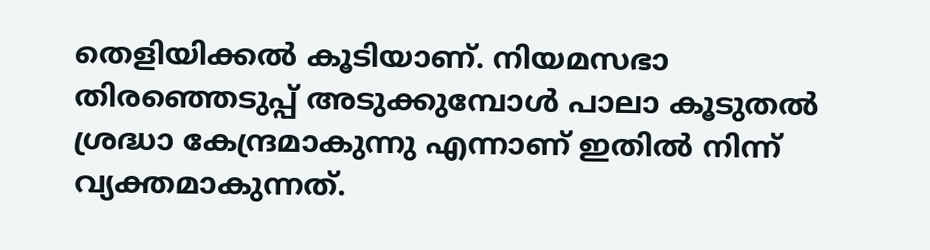തെളിയിക്കല്‍ കൂടിയാണ്. നിയമസഭാ തിരഞ്ഞെടുപ്പ് അടുക്കുമ്പോള്‍ പാലാ കൂടുതല്‍ ശ്രദ്ധാ കേന്ദ്രമാകുന്നു എന്നാണ് ഇതില്‍ നിന്ന് വ്യക്തമാകുന്നത്.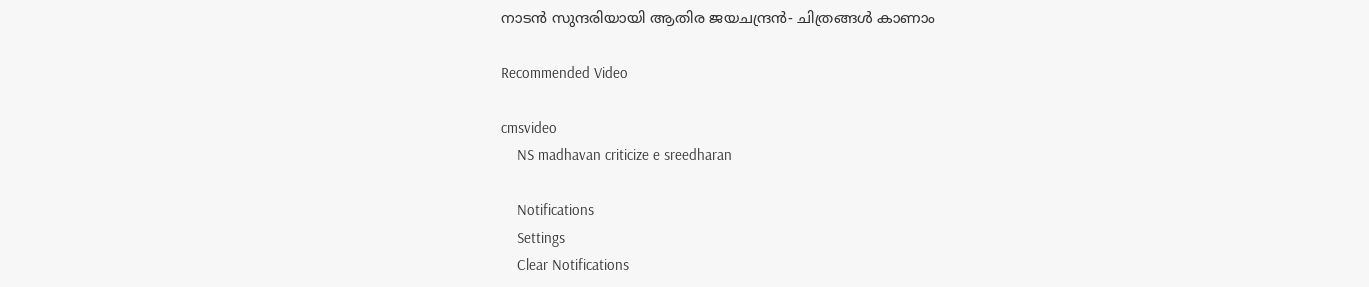നാടൻ സുന്ദരിയായി ആതിര ജയചന്ദ്രൻ- ചിത്രങ്ങൾ കാണാം

Recommended Video

cmsvideo
    NS madhavan criticize e sreedharan

    Notifications
    Settings
    Clear Notifications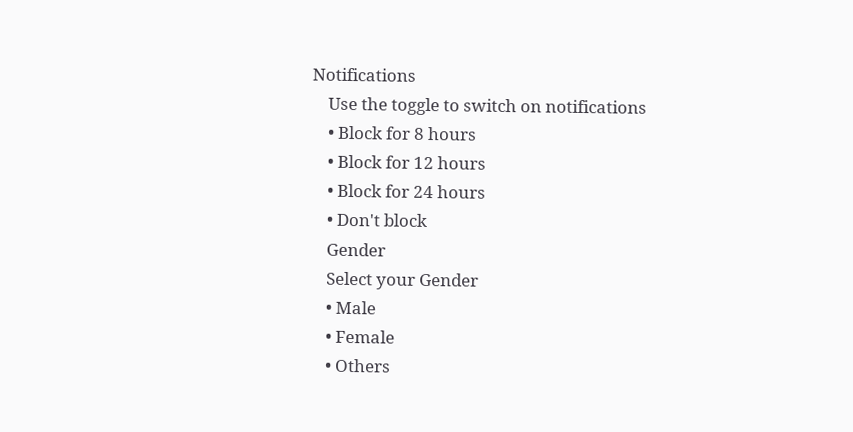Notifications
    Use the toggle to switch on notifications
    • Block for 8 hours
    • Block for 12 hours
    • Block for 24 hours
    • Don't block
    Gender
    Select your Gender
    • Male
    • Female
    • Others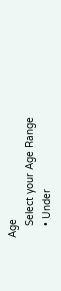Age
    Select your Age Range
    • Under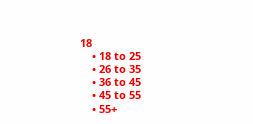18
    • 18 to 25
    • 26 to 35
    • 36 to 45
    • 45 to 55
    • 55+